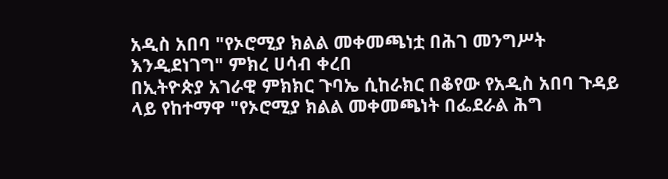አዲስ አበባ "የኦሮሚያ ክልል መቀመጫነቷ በሕገ መንግሥት እንዲደነገግ" ምክረ ሀሳብ ቀረበ
በኢትዮጵያ አገራዊ ምክክር ጉባኤ ሲከራክር በቆየው የአዲስ አበባ ጉዳይ ላይ የከተማዋ "የኦሮሚያ ክልል መቀመጫነት በፌደራል ሕግ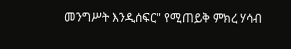መንግሥት እንዲሰፍር" የሚጠይቅ ምክረ ሃሳብ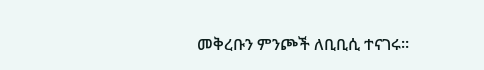መቅረቡን ምንጮች ለቢቢሲ ተናገሩ።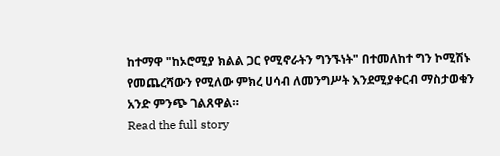ከተማዋ "ከኦሮሚያ ክልል ጋር የሚኖራትን ግንኙነት" በተመለከተ ግን ኮሚሽኑ የመጨረሻውን የሚለው ምክረ ሀሳብ ለመንግሥት እንደሚያቀርብ ማስታወቁን አንድ ምንጭ ገልጸዋል።
Read the full story